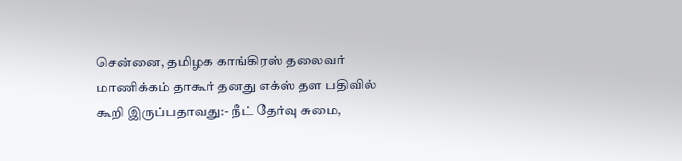சென்னை, தமிழக காங்கிரஸ் தலைவர் மாணிக்கம் தாகூர் தனது எக்ஸ் தள பதிவில் கூறி இருப்பதாவது:- நீட் தேர்வு சுமை,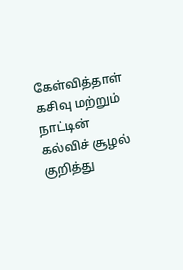கேள்வித்தாள் கசிவு மற்றும் நாட்டின் கல்விச் சூழல் குறித்து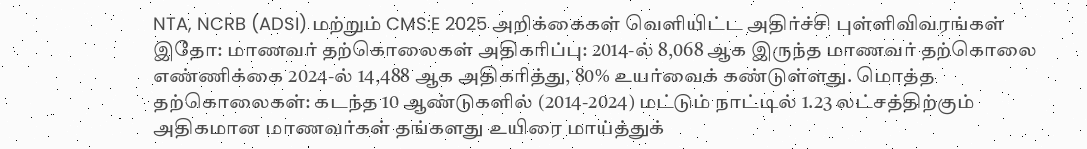NTA, NCRB (ADSI) மற்றும் CMS:E 2025 அறிக்கைகள் வெளியிட்ட அதிர்ச்சி புள்ளிவிவரங்கள் இதோ: மாணவர் தற்கொலைகள் அதிகரிப்பு: 2014-ல் 8,068 ஆக இருந்த மாணவர் தற்கொலை எண்ணிக்கை 2024-ல் 14,488 ஆக அதிகரித்து, 80% உயர்வைக் கண்டுள்ளது. மொத்த தற்கொலைகள்: கடந்த 10 ஆண்டுகளில் (2014-2024) மட்டும் நாட்டில் 1.23 லட்சத்திற்கும் அதிகமான மாணவர்கள் தங்களது உயிரை மாய்த்துக்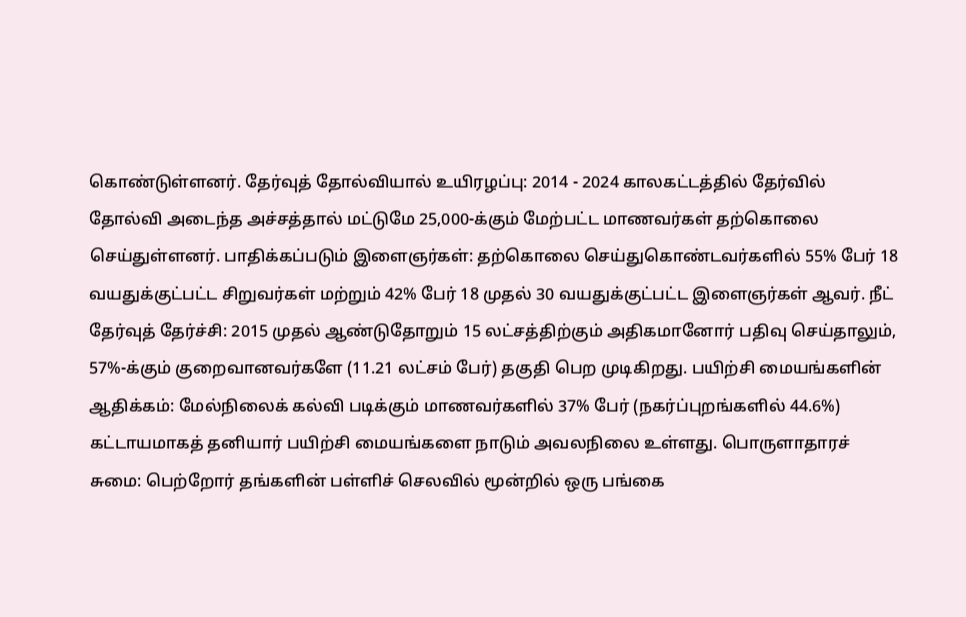கொண்டுள்ளனர். தேர்வுத் தோல்வியால் உயிரழப்பு: 2014 - 2024 காலகட்டத்தில் தேர்வில் தோல்வி அடைந்த அச்சத்தால் மட்டுமே 25,000-க்கும் மேற்பட்ட மாணவர்கள் தற்கொலை செய்துள்ளனர். பாதிக்கப்படும் இளைஞர்கள்: தற்கொலை செய்துகொண்டவர்களில் 55% பேர் 18 வயதுக்குட்பட்ட சிறுவர்கள் மற்றும் 42% பேர் 18 முதல் 30 வயதுக்குட்பட்ட இளைஞர்கள் ஆவர். நீட் தேர்வுத் தேர்ச்சி: 2015 முதல் ஆண்டுதோறும் 15 லட்சத்திற்கும் அதிகமானோர் பதிவு செய்தாலும், 57%-க்கும் குறைவானவர்களே (11.21 லட்சம் பேர்) தகுதி பெற முடிகிறது. பயிற்சி மையங்களின் ஆதிக்கம்: மேல்நிலைக் கல்வி படிக்கும் மாணவர்களில் 37% பேர் (நகர்ப்புறங்களில் 44.6%) கட்டாயமாகத் தனியார் பயிற்சி மையங்களை நாடும் அவலநிலை உள்ளது. பொருளாதாரச் சுமை: பெற்றோர் தங்களின் பள்ளிச் செலவில் மூன்றில் ஒரு பங்கை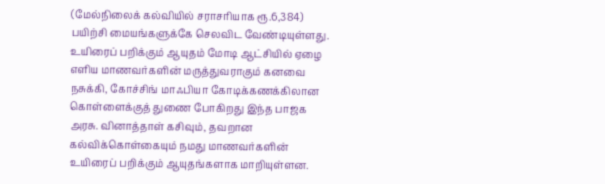(மேல்நிலைக் கல்வியில் சராசரியாக ரூ.6,384) பயிற்சி மையங்களுக்கே செலவிட வேண்டியுள்ளது. உயிரைப் பறிக்கும் ஆயுதம் மோடி ஆட்சியில் ஏழை எளிய மாணவர்களின் மருத்துவராகும் கனவை நசுக்கி, கோச்சிங் மாஃபியா கோடிக்கணக்கிலான கொள்ளைக்குத் துணை போகிறது இந்த பாஜக அரசு. வினாத்தாள் கசிவும், தவறான கல்விக்கொள்கையும் நமது மாணவர்களின் உயிரைப் பறிக்கும் ஆயுதங்களாக மாறியுள்ளன.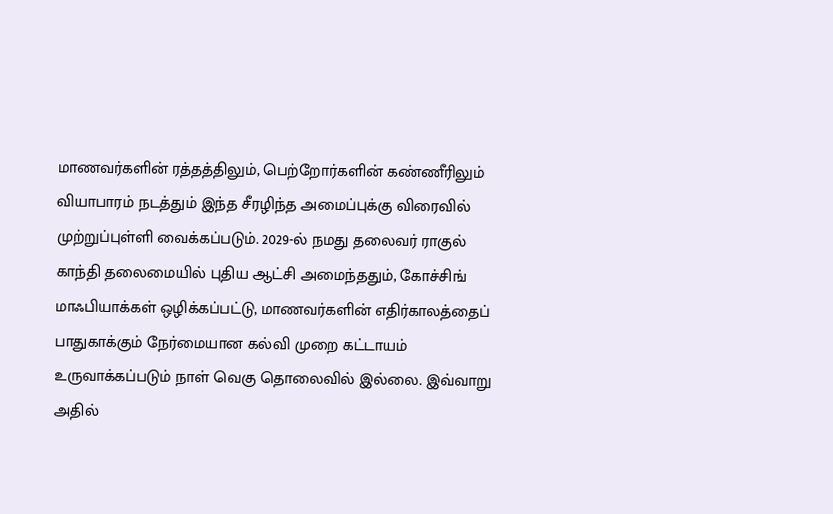மாணவர்களின் ரத்தத்திலும், பெற்றோர்களின் கண்ணீரிலும் வியாபாரம் நடத்தும் இந்த சீரழிந்த அமைப்புக்கு விரைவில் முற்றுப்புள்ளி வைக்கப்படும். 2029-ல் நமது தலைவர் ராகுல் காந்தி தலைமையில் புதிய ஆட்சி அமைந்ததும், கோச்சிங் மாஃபியாக்கள் ஒழிக்கப்பட்டு, மாணவர்களின் எதிர்காலத்தைப் பாதுகாக்கும் நேர்மையான கல்வி முறை கட்டாயம் உருவாக்கப்படும் நாள் வெகு தொலைவில் இல்லை. இவ்வாறு அதில்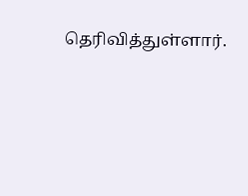தெரிவித்துள்ளார்.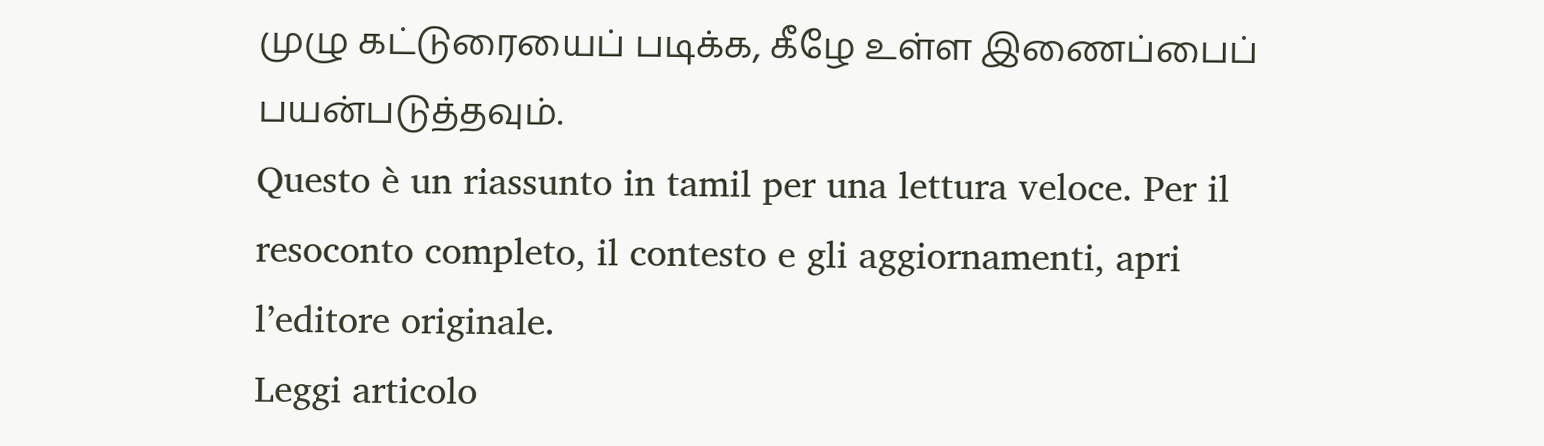முழு கட்டுரையைப் படிக்க, கீழே உள்ள இணைப்பைப் பயன்படுத்தவும்.
Questo è un riassunto in tamil per una lettura veloce. Per il resoconto completo, il contesto e gli aggiornamenti, apri l’editore originale.
Leggi articolo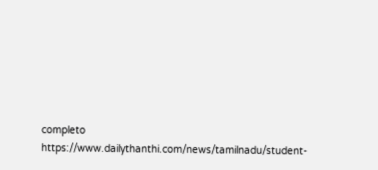completo
https://www.dailythanthi.com/news/tamilnadu/student-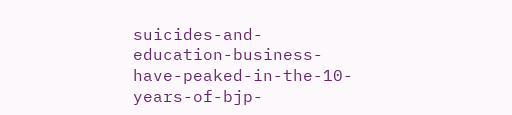suicides-and-education-business-have-peaked-in-the-10-years-of-bjp-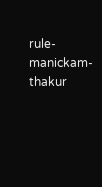rule-manickam-thakur